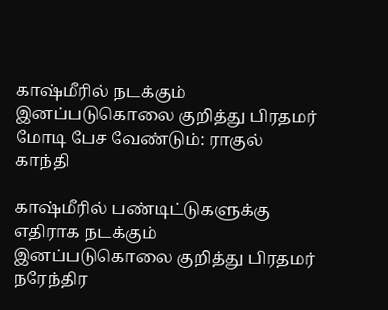காஷ்மீரில் நடக்கும் இனப்படுகொலை குறித்து பிரதமர் மோடி பேச வேண்டும்: ராகுல் காந்தி

காஷ்மீரில் பண்டிட்டுகளுக்கு எதிராக நடக்கும் இனப்படுகொலை குறித்து பிரதமர் நரேந்திர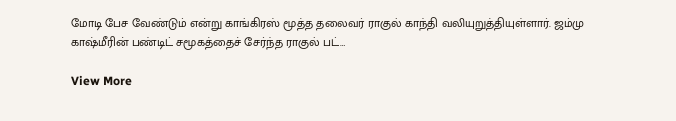மோடி பேச வேண்டும் என்று காங்கிரஸ் மூத்த தலைவர் ராகுல் காந்தி வலியுறுத்தியுள்ளார். ஜம்மு காஷ்மீரின் பண்டிட் சமூகத்தைச் சேர்ந்த ராகுல் பட்…

View More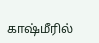காஷ்மீரில்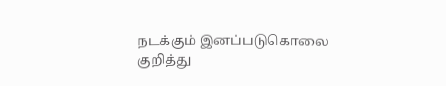நடக்கும் இனப்படுகொலை குறித்து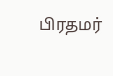பிரதமர்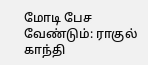மோடி பேச வேண்டும்: ராகுல் காந்தி